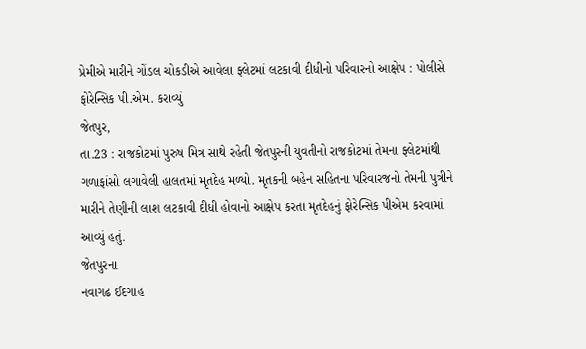પ્રેમીએ મારીને ગોંડલ ચોકડીએ આવેલા ફ્લેટમાં લટકાવી દીધીનો પરિવારનો આક્ષેપ : પોલીસે ફોરેન્સિક પી.એમ. કરાવ્યું
જેતપુર,
તા.23 : રાજકોટમાં પુરુષ મિત્ર સાથે રહેતી જેતપુરની યુવતીનો રાજકોટમાં તેમના ફ્લેટમાંથી
ગળાફાંસો લગાવેલી હાલતમાં મૃતદેહ મળ્યો. મૃતકની બહેન સહિતના પરિવારજનો તેમની પુત્રીને
મારીને તેણીની લાશ લટકાવી દીધી હોવાનો આક્ષેપ કરતા મૃતદેહનું ફોરેન્સિક પીએમ કરવામાં
આવ્યું હતું.
જેતપુરના
નવાગઢ ઈદગાહ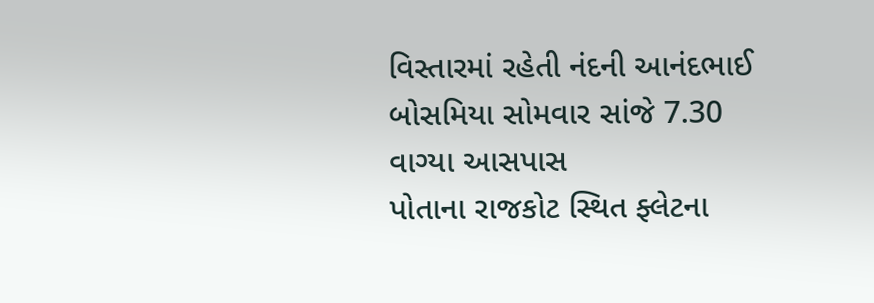વિસ્તારમાં રહેતી નંદની આનંદભાઈ બોસમિયા સોમવાર સાંજે 7.30 વાગ્યા આસપાસ
પોતાના રાજકોટ સ્થિત ફ્લેટના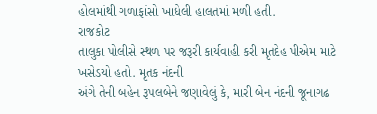હોલમાંથી ગળાફાંસો ખાધેલી હાલતમાં મળી હતી.
રાજકોટ
તાલુકા પોલીસે સ્થળ પર જરૂરી કાર્યવાહી કરી મૃતદેહ પીએમ માટે ખસેડયો હતો. મૃતક નંદની
અંગે તેની બહેન રૂપલબેને જણાવેલું કે, મારી બેન નંદની જૂનાગઢ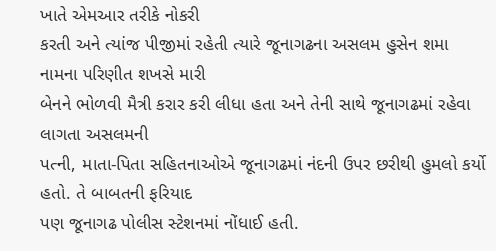ખાતે એમઆર તરીકે નોકરી
કરતી અને ત્યાંજ પીજીમાં રહેતી ત્યારે જૂનાગઢના અસલમ હુસેન શમા નામના પરિણીત શખસે મારી
બેનને ભોળવી મૈત્રી કરાર કરી લીધા હતા અને તેની સાથે જૂનાગઢમાં રહેવા લાગતા અસલમની
પત્ની, માતા-પિતા સહિતનાઓએ જૂનાગઢમાં નંદની ઉપર છરીથી હુમલો કર્યો હતો. તે બાબતની ફરિયાદ
પણ જૂનાગઢ પોલીસ સ્ટેશનમાં નોંધાઈ હતી.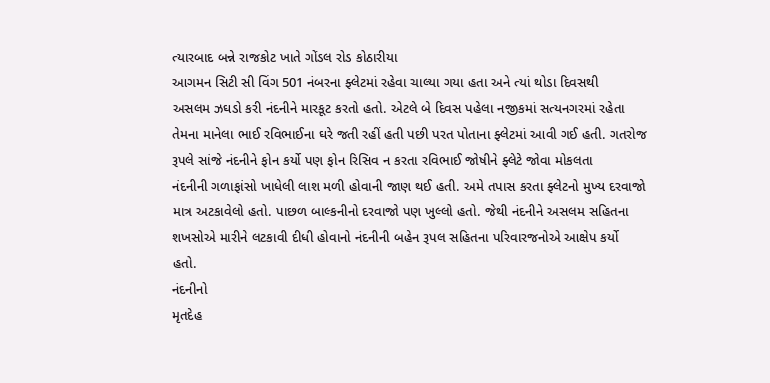ત્યારબાદ બન્ને રાજકોટ ખાતે ગોંડલ રોડ કોઠારીયા
આગમન સિટી સી વિંગ 501 નંબરના ફ્લેટમાં રહેવા ચાલ્યા ગયા હતા અને ત્યાં થોડા દિવસથી
અસલમ ઝઘડો કરી નંદનીને મારકૂટ કરતો હતો. એટલે બે દિવસ પહેલા નજીકમાં સત્યનગરમાં રહેતા
તેમના માનેલા ભાઈ રવિભાઈના ઘરે જતી રહીં હતી પછી પરત પોતાના ફ્લેટમાં આવી ગઈ હતી. ગતરોજ
રૂપલે સાંજે નંદનીને ફોન કર્યો પણ ફોન રિસિવ ન કરતા રવિભાઈ જોષીને ફ્લેટે જોવા મોકલતા
નંદનીની ગળાફાંસો ખાધેલી લાશ મળી હોવાની જાણ થઈ હતી. અમે તપાસ કરતા ફ્લેટનો મુખ્ય દરવાજો
માત્ર અટકાવેલો હતો. પાછળ બાલ્કનીનો દરવાજો પણ ખુલ્લો હતો. જેથી નંદનીને અસલમ સહિતના
શખસોએ મારીને લટકાવી દીધી હોવાનો નંદનીની બહેન રૂપલ સહિતના પરિવારજનોએ આક્ષેપ કર્યો
હતો.
નંદનીનો
મૃતદેહ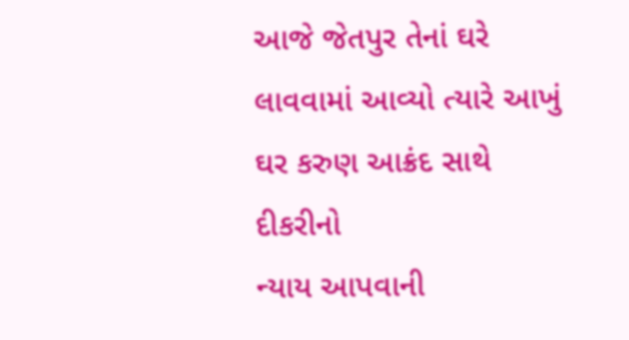આજે જેતપુર તેનાં ઘરે લાવવામાં આવ્યો ત્યારે આખું ઘર કરુણ આક્રંદ સાથે દીકરીનો
ન્યાય આપવાની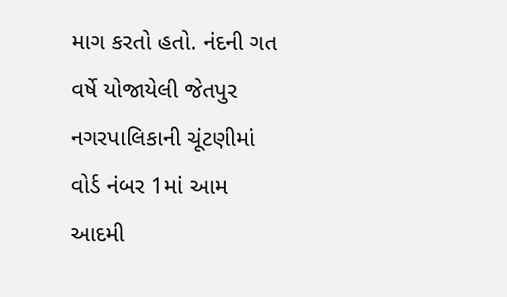માગ કરતો હતો. નંદની ગત વર્ષે યોજાયેલી જેતપુર નગરપાલિકાની ચૂંટણીમાં
વોર્ડ નંબર 1માં આમ આદમી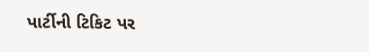પાર્ટીની ટિકિટ પર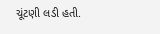ચૂંટણી લડી હતી.